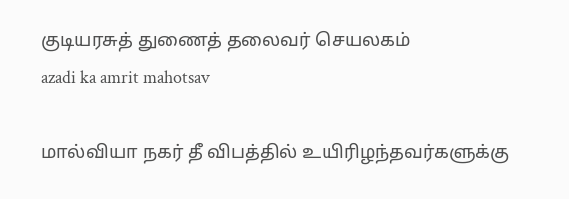குடியரசுத் துணைத் தலைவர் செயலகம்
azadi ka amrit mahotsav

மால்வியா நகர் தீ விபத்தில் உயிரிழந்தவர்களுக்கு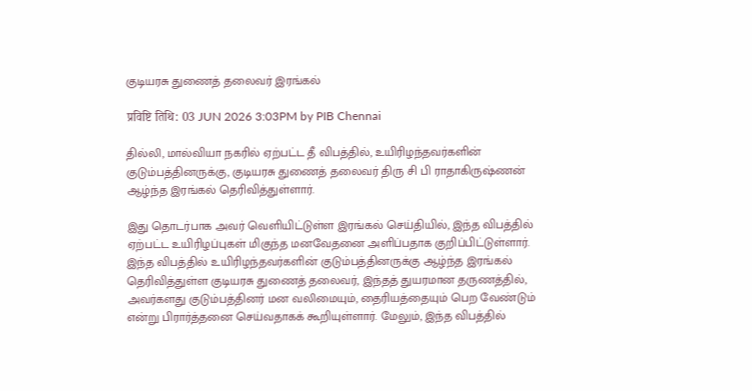குடியரசு துணைத் தலைவர் இரங்கல்

प्रविष्टि तिथि: 03 JUN 2026 3:03PM by PIB Chennai

தில்லி, மால்வியா நகரில் ஏற்பட்ட தீ விபத்தில், உயிரிழந்தவர்களின் குடும்பத்தினருக்கு, குடியரசு துணைத் தலைவர் திரு சி பி ராதாகிருஷ்ணன் ஆழ்ந்த இரங்கல் தெரிவித்துள்ளார்.

இது தொடர்பாக அவர் வெளியிட்டுள்ள இரங்கல் செய்தியில், இந்த விபத்தில் ஏற்பட்ட உயிரிழப்புகள் மிகுந்த மனவேதனை அளிப்பதாக குறிப்பிட்டுள்ளார். இந்த விபத்தில் உயிரிழந்தவர்களின் குடும்பத்தினருக்கு ஆழ்ந்த இரங்கல் தெரிவித்துள்ள குடியரசு துணைத் தலைவர், இந்தத் துயரமான தருணத்தில், அவர்களது குடும்பத்தினர் மன வலிமையும், தைரியத்தையும் பெற வேண்டும் என்று பிரார்த்தனை செய்வதாகக் கூறியுள்ளார். மேலும், இந்த விபத்தில்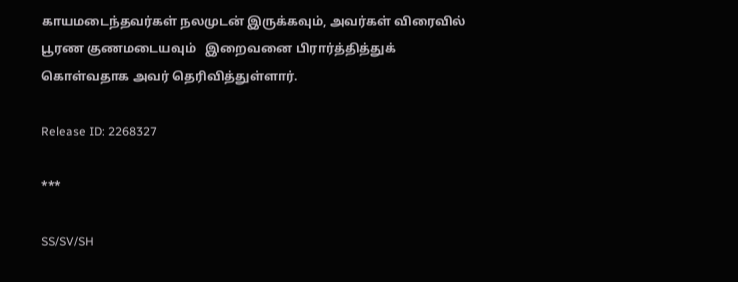காயமடைந்தவர்கள் நலமுடன் இருக்கவும், அவர்கள் விரைவில் பூரண குணமடையவும்   இறைவனை பிரார்த்தித்துக் கொள்வதாக அவர் தெரிவித்துள்ளார்.

Release ID: 2268327

***

SS/SV/SH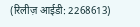(रिलीज़ आईडी: 2268613)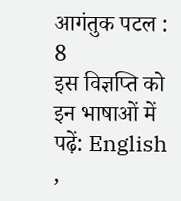आगंतुक पटल : 8
इस विज्ञप्ति को इन भाषाओं में पढ़ें: English ,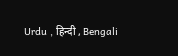Urdu , हिन्दी , Bengali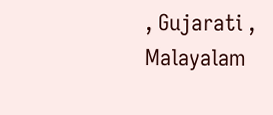, Gujarati , Malayalam